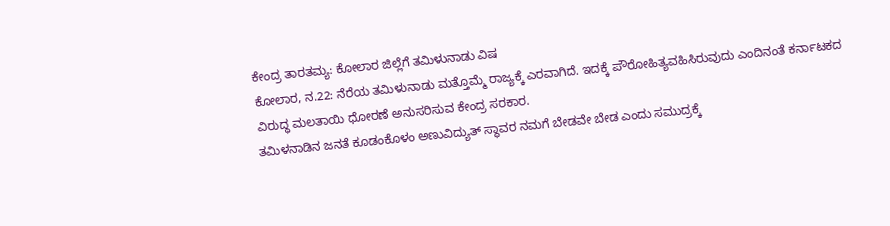ಕೇಂದ್ರ ತಾರತಮ್ಯ: ಕೋಲಾರ ಜಿಲ್ಲೆಗೆ ತಮಿಳುನಾಡು ವಿಷ
ಕೋಲಾರ, ನ.22: ನೆರೆಯ ತಮಿಳುನಾಡು ಮತ್ತೊಮ್ಮೆ ರಾಜ್ಯಕ್ಕೆ ಎರವಾಗಿದೆ. ಇದಕ್ಕೆ ಪೌರೋಹಿತ್ಯವಹಿಸಿರುವುದು ಎಂದಿನಂತೆ ಕರ್ನಾಟಕದ ವಿರುದ್ಧ ಮಲತಾಯಿ ಧೋರಣೆ ಅನುಸರಿಸುವ ಕೇಂದ್ರ ಸರಕಾರ.
ತಮಿಳನಾಡಿನ ಜನತೆ ಕೂಡಂಕೊಳಂ ಅಣುವಿದ್ಯುತ್ ಸ್ಥಾವರ ನಮಗೆ ಬೇಡವೇ ಬೇಡ ಎಂದು ಸಮುದ್ರಕ್ಕೆ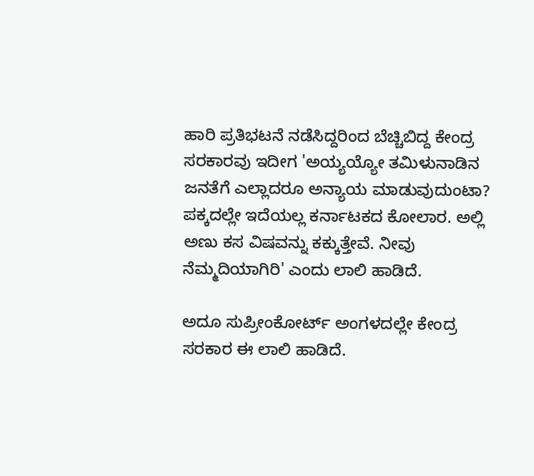ಹಾರಿ ಪ್ರತಿಭಟನೆ ನಡೆಸಿದ್ದರಿಂದ ಬೆಚ್ಚಿಬಿದ್ದ ಕೇಂದ್ರ ಸರಕಾರವು ಇದೀಗ 'ಅಯ್ಯಯ್ಯೋ ತಮಿಳುನಾಡಿನ ಜನತೆಗೆ ಎಲ್ಲಾದರೂ ಅನ್ಯಾಯ ಮಾಡುವುದುಂಟಾ? ಪಕ್ಕದಲ್ಲೇ ಇದೆಯಲ್ಲ ಕರ್ನಾಟಕದ ಕೋಲಾರ. ಅಲ್ಲಿ ಅಣು ಕಸ ವಿಷವನ್ನು ಕಕ್ಕುತ್ತೇವೆ. ನೀವು ನೆಮ್ಮದಿಯಾಗಿರಿ' ಎಂದು ಲಾಲಿ ಹಾಡಿದೆ.

ಅದೂ ಸುಪ್ರೀಂಕೋರ್ಟ್ ಅಂಗಳದಲ್ಲೇ ಕೇಂದ್ರ ಸರಕಾರ ಈ ಲಾಲಿ ಹಾಡಿದೆ.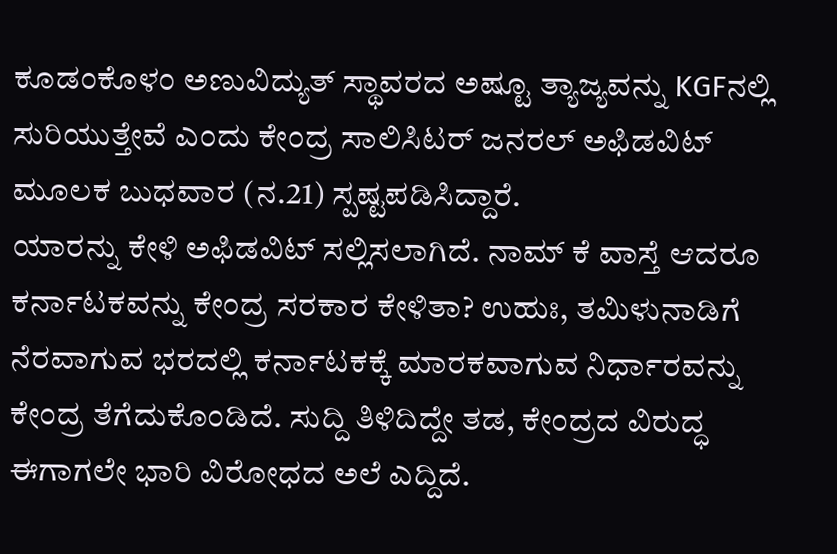ಕೂಡಂಕೊಳಂ ಅಣುವಿದ್ಯುತ್ ಸ್ಥಾವರದ ಅಷ್ಟೂ ತ್ಯಾಜ್ಯವನ್ನು KGFನಲ್ಲಿ ಸುರಿಯುತ್ತೇವೆ ಎಂದು ಕೇಂದ್ರ ಸಾಲಿಸಿಟರ್ ಜನರಲ್ ಅಫಿಡವಿಟ್ ಮೂಲಕ ಬುಧವಾರ (ನ.21) ಸ್ಪಷ್ಟಪಡಿಸಿದ್ದಾರೆ.
ಯಾರನ್ನು ಕೇಳಿ ಅಫಿಡವಿಟ್ ಸಲ್ಲಿಸಲಾಗಿದೆ. ನಾಮ್ ಕೆ ವಾಸ್ತೆ ಆದರೂ ಕರ್ನಾಟಕವನ್ನು ಕೇಂದ್ರ ಸರಕಾರ ಕೇಳಿತಾ? ಉಹುಃ, ತಮಿಳುನಾಡಿಗೆ ನೆರವಾಗುವ ಭರದಲ್ಲಿ ಕರ್ನಾಟಕಕ್ಕೆ ಮಾರಕವಾಗುವ ನಿರ್ಧಾರವನ್ನು ಕೇಂದ್ರ ತೆಗೆದುಕೊಂಡಿದೆ. ಸುದ್ದಿ ತಿಳಿದಿದ್ದೇ ತಡ, ಕೇಂದ್ರದ ವಿರುದ್ಧ ಈಗಾಗಲೇ ಭಾರಿ ವಿರೋಧದ ಅಲೆ ಎದ್ದಿದೆ.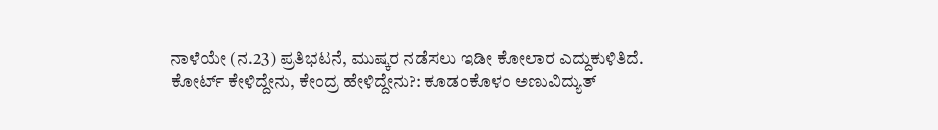ನಾಳೆಯೇ (ನ.23) ಪ್ರತಿಭಟನೆ, ಮುಷ್ಕರ ನಡೆಸಲು ಇಡೀ ಕೋಲಾರ ಎದ್ದುಕುಳಿತಿದೆ.
ಕೋರ್ಟ್ ಕೇಳಿದ್ದೇನು, ಕೇಂದ್ರ ಹೇಳಿದ್ದೇನು?: ಕೂಡಂಕೊಳಂ ಅಣುವಿದ್ಯುತ್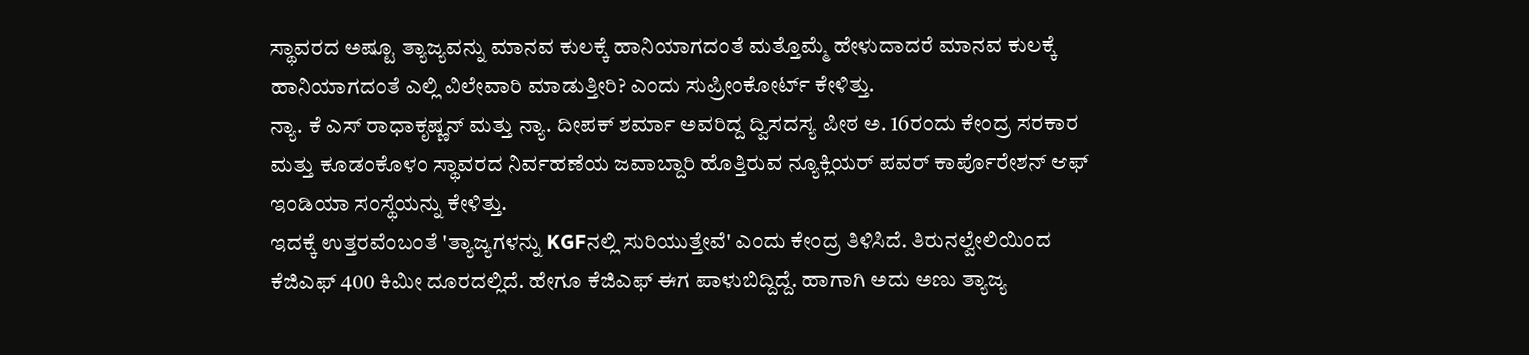ಸ್ಥಾವರದ ಅಷ್ಟೂ ತ್ಯಾಜ್ಯವನ್ನು ಮಾನವ ಕುಲಕ್ಕೆ ಹಾನಿಯಾಗದಂತೆ ಮತ್ತೊಮ್ಮೆ ಹೇಳುದಾದರೆ ಮಾನವ ಕುಲಕ್ಕೆ ಹಾನಿಯಾಗದಂತೆ ಎಲ್ಲಿ ವಿಲೇವಾರಿ ಮಾಡುತ್ತೀರಿ? ಎಂದು ಸುಪ್ರೀಂಕೋರ್ಟ್ ಕೇಳಿತ್ತು.
ನ್ಯಾ. ಕೆ ಎಸ್ ರಾಧಾಕೃಷ್ಣನ್ ಮತ್ತು ನ್ಯಾ. ದೀಪಕ್ ಶರ್ಮಾ ಅವರಿದ್ದ ದ್ವಿಸದಸ್ಯ ಪೀಠ ಅ. 16ರಂದು ಕೇಂದ್ರ ಸರಕಾರ ಮತ್ತು ಕೂಡಂಕೊಳಂ ಸ್ಥಾವರದ ನಿರ್ವಹಣೆಯ ಜವಾಬ್ದಾರಿ ಹೊತ್ತಿರುವ ನ್ಯೂಕ್ಲಿಯರ್ ಪವರ್ ಕಾರ್ಪೊರೇಶನ್ ಆಫ್ ಇಂಡಿಯಾ ಸಂಸ್ಥೆಯನ್ನು ಕೇಳಿತ್ತು.
ಇದಕ್ಕೆ ಉತ್ತರವೆಂಬಂತೆ 'ತ್ಯಾಜ್ಯಗಳನ್ನು KGFನಲ್ಲಿ ಸುರಿಯುತ್ತೇವೆ' ಎಂದು ಕೇಂದ್ರ ತಿಳಿಸಿದೆ. ತಿರುನಲ್ವೇಲಿಯಿಂದ ಕೆಜಿಎಫ್ 400 ಕಿಮೀ ದೂರದಲ್ಲಿದೆ. ಹೇಗೂ ಕೆಜಿಎಫ್ ಈಗ ಪಾಳುಬಿದ್ದಿದ್ದೆ. ಹಾಗಾಗಿ ಅದು ಅಣು ತ್ಯಾಜ್ಯ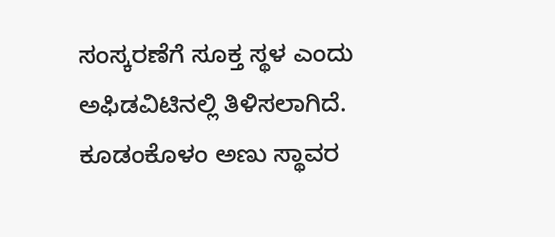ಸಂಸ್ಕರಣೆಗೆ ಸೂಕ್ತ ಸ್ಥಳ ಎಂದು ಅಫಿಡವಿಟಿನಲ್ಲಿ ತಿಳಿಸಲಾಗಿದೆ.
ಕೂಡಂಕೊಳಂ ಅಣು ಸ್ಥಾವರ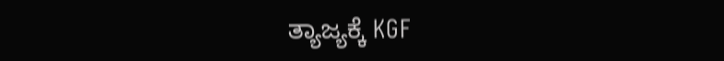ತ್ಯಾಜ್ಯಕ್ಕೆ KGF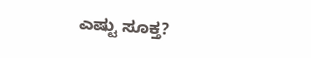ಎಷ್ಟು ಸೂಕ್ತ?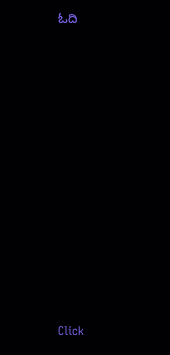ಓದಿ












Click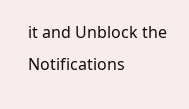it and Unblock the Notifications